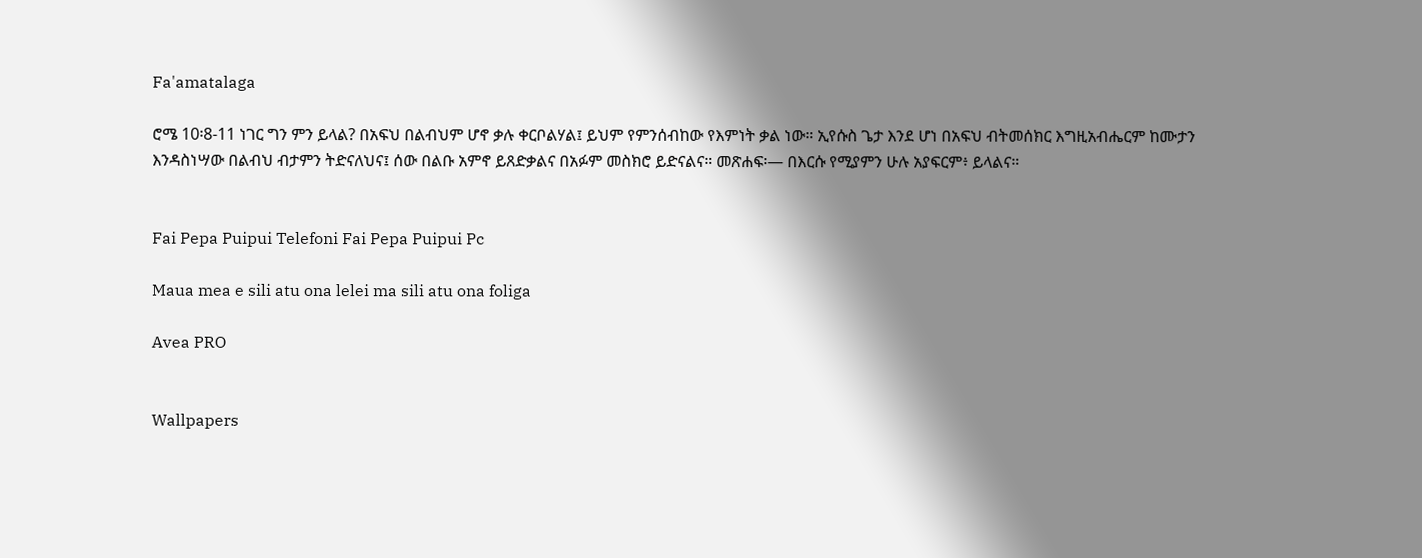Fa'amatalaga

ሮሜ 10፡8-11 ነገር ግን ምን ይላል? በአፍህ በልብህም ሆኖ ቃሉ ቀርቦልሃል፤ ይህም የምንሰብከው የእምነት ቃል ነው። ኢየሱስ ጌታ እንደ ሆነ በአፍህ ብትመሰክር እግዚአብሔርም ከሙታን እንዳስነሣው በልብህ ብታምን ትድናለህና፤ ሰው በልቡ አምኖ ይጸድቃልና በአፉም መስክሮ ይድናልና። መጽሐፍ፡— በእርሱ የሚያምን ሁሉ አያፍርም፥ ይላልና።


Fai Pepa Puipui Telefoni Fai Pepa Puipui Pc

Maua mea e sili atu ona lelei ma sili atu ona foliga

Avea PRO


Wallpapers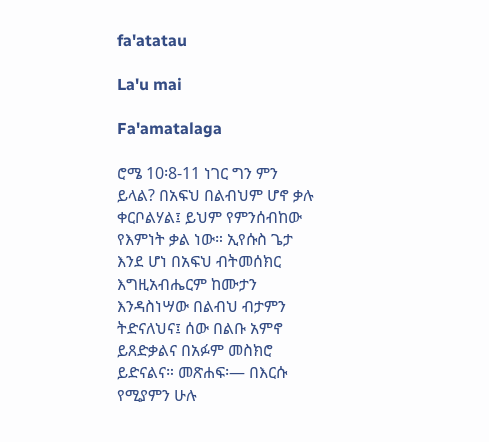fa'atatau

La'u mai

Fa'amatalaga

ሮሜ 10፡8-11 ነገር ግን ምን ይላል? በአፍህ በልብህም ሆኖ ቃሉ ቀርቦልሃል፤ ይህም የምንሰብከው የእምነት ቃል ነው። ኢየሱስ ጌታ እንደ ሆነ በአፍህ ብትመሰክር እግዚአብሔርም ከሙታን እንዳስነሣው በልብህ ብታምን ትድናለህና፤ ሰው በልቡ አምኖ ይጸድቃልና በአፉም መስክሮ ይድናልና። መጽሐፍ፡— በእርሱ የሚያምን ሁሉ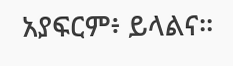አያፍርም፥ ይላልና።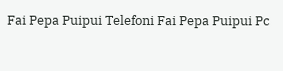Fai Pepa Puipui Telefoni Fai Pepa Puipui Pc